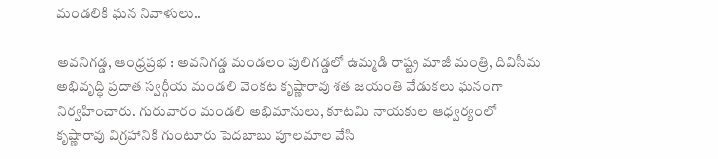మండలికి ఘన నివాళులు..

అవనిగడ్డ, ఆంధ్రప్రభ : అవనిగడ్డ మండలం పులిగడ్డలో ఉమ్మడి రాష్ట్ర మాజీ మంత్రి, దివిసీమ అభివృద్ధి ప్రదాత స్వర్గీయ మండలి వెంకట కృష్ణారావు శత జయంతి వేడుకలు ఘనంగా నిర్వహించారు. గురువారం మండలి అభిమానులు, కూటమి నాయకుల ఆధ్వర్యంలో కృష్ణారావు విగ్రహానికి గుంటూరు పెదబాబు పూలమాల వేసి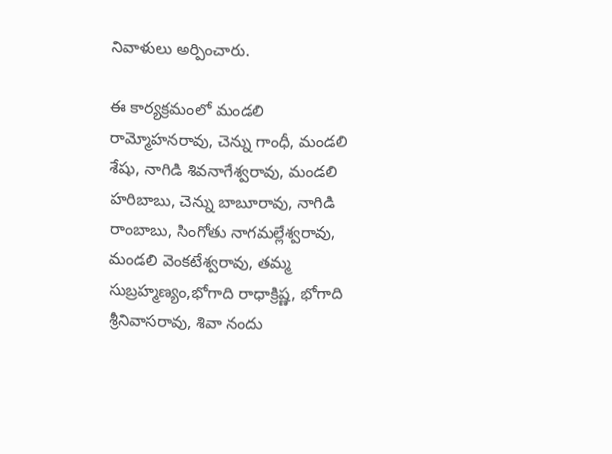నివాళులు అర్పించారు.

ఈ కార్యక్రమంలో మండలి రామ్మోహనరావు, చెన్ను గాంధీ, మండలి శేషు, నాగిడి శివనాగేశ్వరావు, మండలి హరిబాబు, చెన్ను బాబూరావు, నాగిడి రాంబాబు, సింగోతు నాగమల్లేశ్వరావు, మండలి వెంకటేశ్వరావు, తమ్మ సుబ్రహ్మణ్యం,భోగాది రాధాక్రిష్ణ, భోగాది శ్రీనివాసరావు, శివా నందు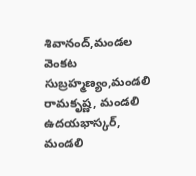శివానంద్,మండల వెంకట సుబ్రహ్మణ్యం,మండలి రామకృష్ణ, మండలి ఉదయభాస్కర్, మండలి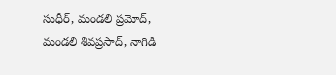సుధీర్, మండలి ప్రమోద్, మండలి శివప్రసాద్, నాగిడి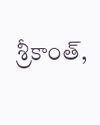శ్రీకాంత్,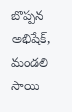బొప్పన అభిషేక్, మండలి సాయి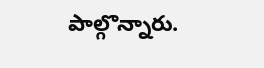పాల్గొన్నారు.